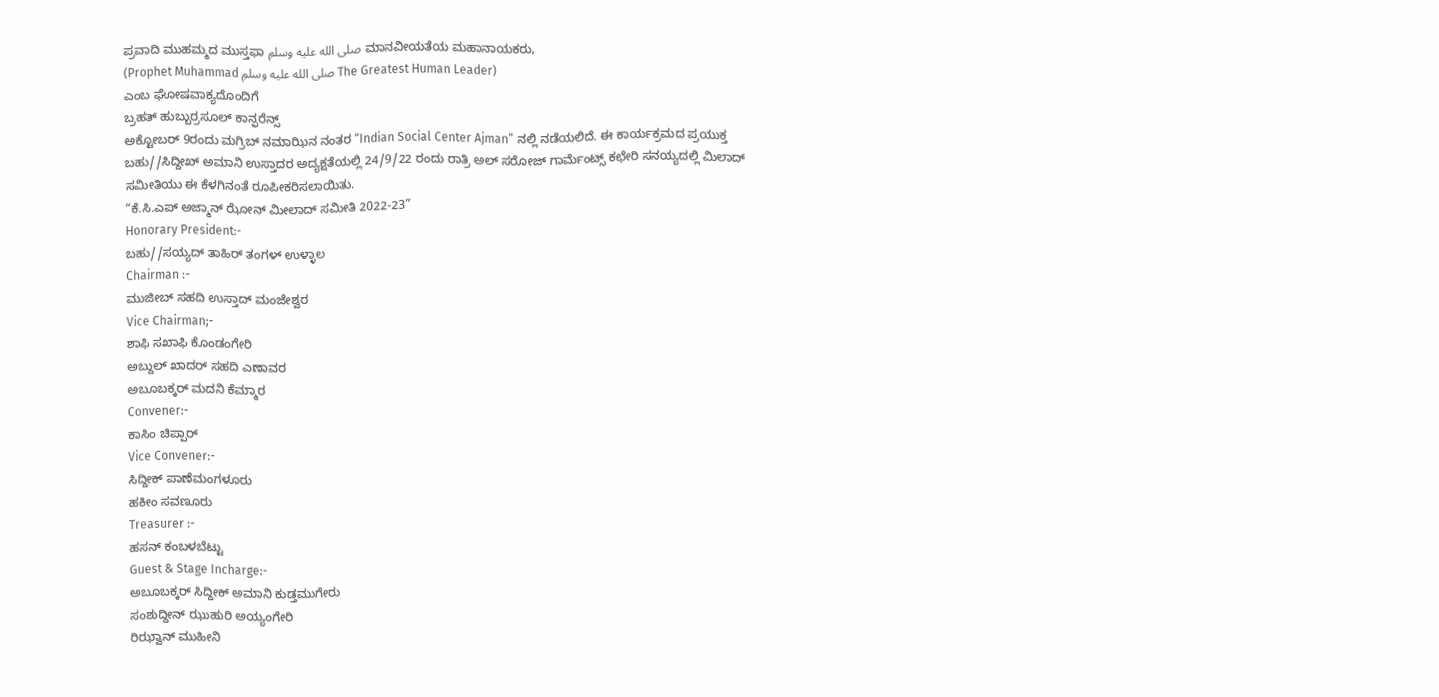ಪ್ರವಾದಿ ಮುಹಮ್ಮದ ಮುಸ್ತಫಾ صلى الله عليه وسلمِ ಮಾನವೀಯತೆಯ ಮಹಾನಾಯಕರು,
(Prophet Muhammad صلى الله عليه وسلمِ The Greatest Human Leader)
ಎಂಬ ಘೋಷವಾಕ್ಯದೊಂದಿಗೆ
ಬ್ರಹತ್ ಹುಬ್ಬುರ್ರಸೂಲ್ ಕಾನ್ಫರೆನ್ಸ್
ಅಕ್ಟೋಬರ್ 9ರಂದು ಮಗ್ರಿಬ್ ನಮಾಝಿನ ನಂತರ “Indian Social Center Ajman” ನಲ್ಲಿ ನಡೆಯಲಿದೆ. ಈ ಕಾರ್ಯಕ್ರಮದ ಪ್ರಯುಕ್ತ ಬಹು//ಸಿದ್ದೀಖ್ ಅಮಾನಿ ಉಸ್ತಾದರ ಅದ್ಯಕ್ಷತೆಯಲ್ಲಿ 24/9/22 ರಂದು ರಾತ್ರಿ ಅಲ್ ಸರೋಜ್ ಗಾರ್ಮೆಂಟ್ಸ್ ಕಛೇರಿ ಸನಯ್ಯದಲ್ಲಿ ಮಿಲಾದ್ ಸಮೀತಿಯು ಈ ಕೆಳಗಿನಂತೆ ರೂಪೀಕರಿಸಲಾಯಿತು.
“ಕೆ.ಸಿ.ಎಪ್ ಅಜ್ಮಾನ್ ಝೋನ್ ಮೀಲಾದ್ ಸಮೀತಿ 2022-23”
Honorary President:-
ಬಹು//ಸಯ್ಯದ್ ತಾಹಿರ್ ತಂಗಳ್ ಉಳ್ಳಾಲ
Chairman :-
ಮುಜೀಬ್ ಸಹದಿ ಉಸ್ತಾದ್ ಮಂಜೇಶ್ವರ
Vice Chairman;-
ಶಾಫಿ ಸಖಾಫಿ ಕೊಂಡಂಗೇರಿ
ಅಬ್ದುಲ್ ಖಾದರ್ ಸಹದಿ ಎಣಾವರ
ಅಬೂಬಕ್ಕರ್ ಮದನಿ ಕೆಮ್ಮಾರ
Convener:-
ಕಾಸಿಂ ಚಿಪ್ಪಾರ್
Vice Convener:-
ಸಿದ್ದೀಕ್ ಪಾಣೆಮಂಗಳೂರು
ಹಕೀಂ ಸವಣೂರು
Treasurer :-
ಹಸನ್ ಕಂಬಳಬೆಟ್ಟು
Guest & Stage Incharge:-
ಅಬೂಬಕ್ಕರ್ ಸಿದ್ದೀಕ್ ಅಮಾನಿ ಕುಡ್ತಮುಗೇರು
ಸಂಶುದ್ದೀನ್ ಝುಹುರಿ ಅಯ್ಯಂಗೇರಿ
ರಿಝ್ವಾನ್ ಮುಹೀನಿ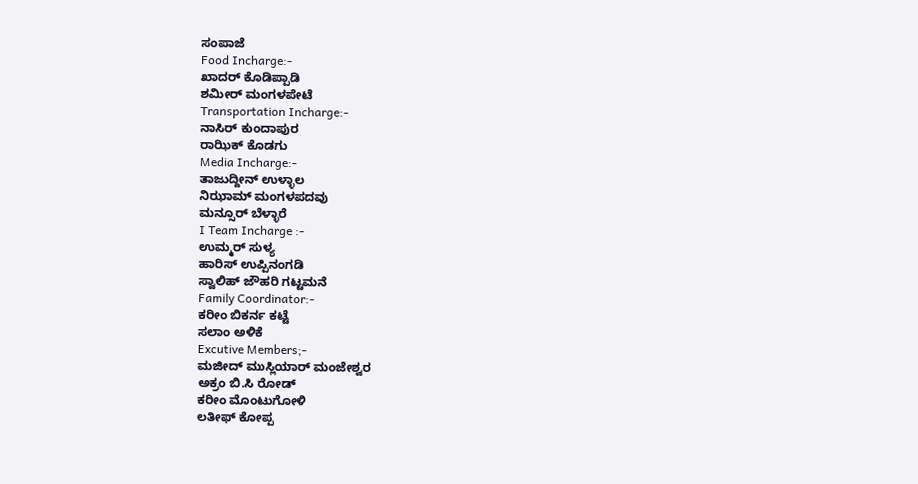ಸಂಪಾಜೆ
Food Incharge:-
ಖಾದರ್ ಕೊಡಿಪ್ಪಾಡಿ
ಶಮೀರ್ ಮಂಗಳಪೇಟೆ
Transportation Incharge:-
ನಾಸಿರ್ ಕುಂದಾಪುರ
ರಾಝಿಕ್ ಕೊಡಗು
Media Incharge:-
ತಾಜುದ್ದೀನ್ ಉಳ್ಳಾಲ
ನಿಝಾಮ್ ಮಂಗಳಪದವು
ಮನ್ಸೂರ್ ಬೆಳ್ಳಾರೆ
I Team Incharge :-
ಉಮ್ಮರ್ ಸುಳ್ಯ
ಹಾರಿಸ್ ಉಪ್ಪಿನಂಗಡಿ
ಸ್ವಾಲಿಹ್ ಜೌಹರಿ ಗಟ್ಟಮನೆ
Family Coordinator:-
ಕರೀಂ ಬಿಕರ್ನ ಕಟ್ಟೆ
ಸಲಾಂ ಅಳಿಕೆ
Excutive Members;-
ಮಜೀದ್ ಮುಸ್ಲಿಯಾರ್ ಮಂಜೇಶ್ವರ
ಅಕ್ರಂ ಬಿ.ಸಿ ರೋಡ್
ಕರೀಂ ಮೊಂಟುಗೋಳಿ
ಲತೀಫ್ ಕೋಪ್ಪ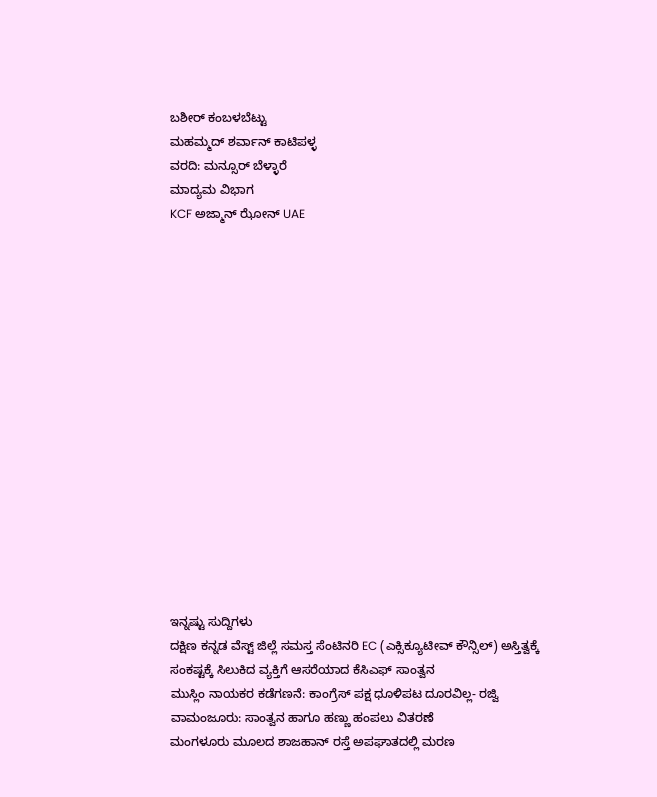ಬಶೀರ್ ಕಂಬಳಬೆಟ್ಟು
ಮಹಮ್ಮದ್ ಶರ್ವಾನ್ ಕಾಟಿಪಳ್ಳ
ವರದಿ: ಮನ್ಸೂರ್ ಬೆಳ್ಳಾರೆ
ಮಾದ್ಯಮ ವಿಭಾಗ
KCF ಅಜ್ಮಾನ್ ಝೋನ್ UAE
















ಇನ್ನಷ್ಟು ಸುದ್ದಿಗಳು
ದಕ್ಷಿಣ ಕನ್ನಡ ವೆಸ್ಟ್ ಜಿಲ್ಲೆ ಸಮಸ್ತ ಸೆಂಟಿನರಿ EC (ಎಕ್ಸಿಕ್ಯೂಟೀವ್ ಕೌನ್ಸಿಲ್) ಅಸ್ತಿತ್ವಕ್ಕೆ
ಸಂಕಷ್ಟಕ್ಕೆ ಸಿಲುಕಿದ ವ್ಯಕ್ತಿಗೆ ಆಸರೆಯಾದ ಕೆಸಿಎಫ್ ಸಾಂತ್ವನ
ಮುಸ್ಲಿಂ ನಾಯಕರ ಕಡೆಗಣನೆ: ಕಾಂಗ್ರೆಸ್ ಪಕ್ಷ ಧೂಳಿಪಟ ದೂರವಿಲ್ಲ- ರಜ್ವಿ
ವಾಮಂಜೂರು: ಸಾಂತ್ವನ ಹಾಗೂ ಹಣ್ಣು ಹಂಪಲು ವಿತರಣೆ
ಮಂಗಳೂರು ಮೂಲದ ಶಾಜಹಾನ್ ರಸ್ತೆ ಅಪಘಾತದಲ್ಲಿ ಮರಣ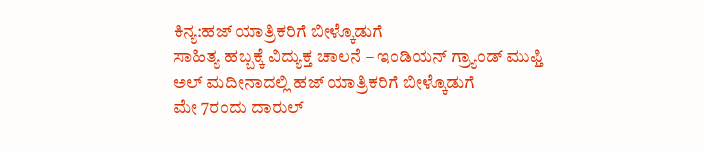ಕಿನ್ಯ:ಹಜ್ ಯಾತ್ರಿಕರಿಗೆ ಬೀಳ್ಕೊಡುಗೆ
ಸಾಹಿತ್ಯ ಹಬ್ಬಕ್ಕೆ ವಿದ್ಯುಕ್ತ ಚಾಲನೆ – ಇಂಡಿಯನ್ ಗ್ರ್ಯಾಂಡ್ ಮುಫ್ತಿ
ಅಲ್ ಮದೀನಾದಲ್ಲಿ ಹಜ್ ಯಾತ್ರಿಕರಿಗೆ ಬೀಳ್ಕೊಡುಗೆ
ಮೇ 7ರಂದು ದಾರುಲ್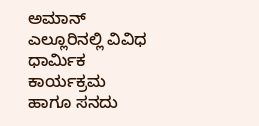ಅಮಾನ್ ಎಲ್ಲೂರಿನಲ್ಲಿ ವಿವಿಧ ಧಾರ್ಮಿಕ ಕಾರ್ಯಕ್ರಮ ಹಾಗೂ ಸನದು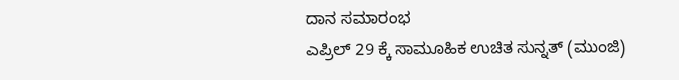ದಾನ ಸಮಾರಂಭ
ಎಪ್ರಿಲ್ 29 ಕ್ಕೆ ಸಾಮೂಹಿಕ ಉಚಿತ ಸುನ್ನತ್ (ಮುಂಜಿ)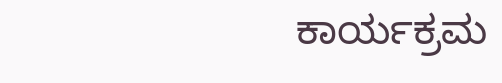ಕಾರ್ಯಕ್ರಮ